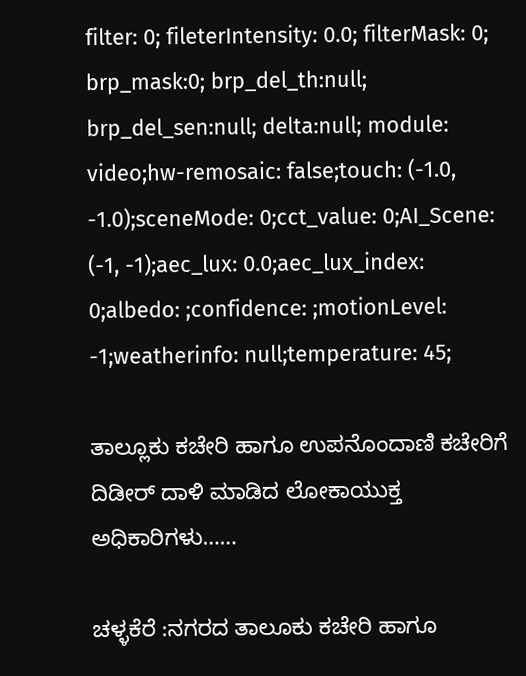filter: 0; fileterIntensity: 0.0; filterMask: 0; brp_mask:0; brp_del_th:null; brp_del_sen:null; delta:null; module: video;hw-remosaic: false;touch: (-1.0, -1.0);sceneMode: 0;cct_value: 0;AI_Scene: (-1, -1);aec_lux: 0.0;aec_lux_index: 0;albedo: ;confidence: ;motionLevel: -1;weatherinfo: null;temperature: 45;

ತಾಲ್ಲೂಕು ಕಚೇರಿ ಹಾಗೂ ಉಪನೊಂದಾಣಿ ಕಚೇರಿಗೆ ದಿಡೀರ್ ದಾಳಿ ಮಾಡಿದ ಲೋಕಾಯುಕ್ತ ಅಧಿಕಾರಿಗಳು……

ಚಳ್ಳಕೆರೆ :ನಗರದ ತಾಲೂಕು ಕಚೇರಿ ಹಾಗೂ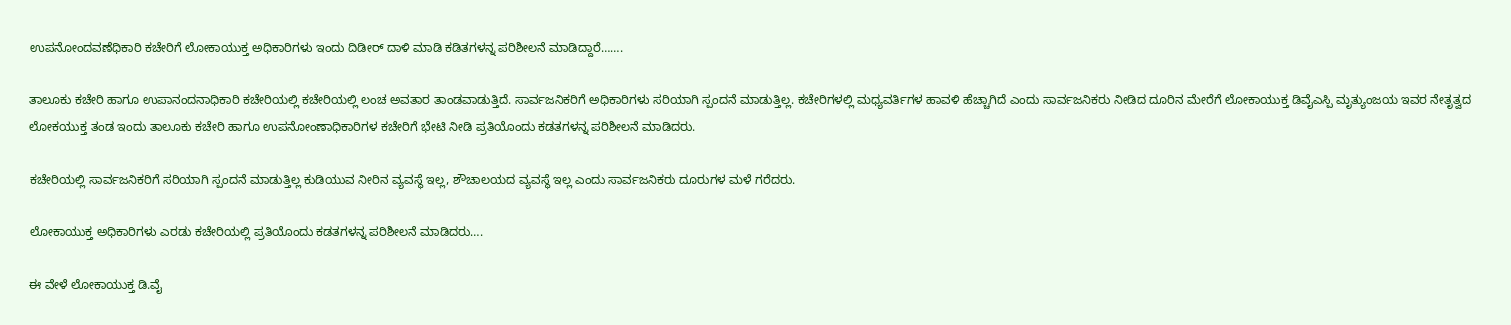ಉಪನೋಂದವಣೆಧಿಕಾರಿ ಕಚೇರಿಗೆ ಲೋಕಾಯುಕ್ತ ಅಧಿಕಾರಿಗಳು ಇಂದು ದಿಡೀರ್ ದಾಳಿ ಮಾಡಿ ಕಡಿತಗಳನ್ನ ಪರಿಶೀಲನೆ ಮಾಡಿದ್ದಾರೆ…….

ತಾಲೂಕು ಕಚೇರಿ ಹಾಗೂ ಉಪಾನಂದನಾಧಿಕಾರಿ ಕಚೇರಿಯಲ್ಲಿ ಕಚೇರಿಯಲ್ಲಿ ಲಂಚ ಅವತಾರ ತಾಂಡವಾಡುತ್ತಿದೆ. ಸಾರ್ವಜನಿಕರಿಗೆ ಅಧಿಕಾರಿಗಳು ಸರಿಯಾಗಿ ಸ್ಪಂದನೆ ಮಾಡುತ್ತಿಲ್ಲ. ಕಚೇರಿಗಳಲ್ಲಿ ಮಧ್ಯವರ್ತಿಗಳ ಹಾವಳಿ ಹೆಚ್ಚಾಗಿದೆ ಎಂದು ಸಾರ್ವಜನಿಕರು ನೀಡಿದ ದೂರಿನ ಮೇರೆಗೆ ಲೋಕಾಯುಕ್ತ ಡಿವೈಎಸ್ಪಿ ಮೃತ್ಯುಂಜಯ ಇವರ ನೇತೃತ್ವದ ಲೋಕಯುಕ್ತ ತಂಡ ಇಂದು ತಾಲೂಕು ಕಚೇರಿ ಹಾಗೂ ಉಪನೋಂಣಾಧಿಕಾರಿಗಳ ಕಚೇರಿಗೆ ಭೇಟಿ ನೀಡಿ ಪ್ರತಿಯೊಂದು ಕಡತಗಳನ್ನ ಪರಿಶೀಲನೆ ಮಾಡಿದರು.

ಕಚೇರಿಯಲ್ಲಿ ಸಾರ್ವಜನಿಕರಿಗೆ ಸರಿಯಾಗಿ ಸ್ಪಂದನೆ ಮಾಡುತ್ತಿಲ್ಲ ಕುಡಿಯುವ ನೀರಿನ ವ್ಯವಸ್ಥೆ ಇಲ್ಲ, ಶೌಚಾಲಯದ ವ್ಯವಸ್ಥೆ ಇಲ್ಲ ಎಂದು ಸಾರ್ವಜನಿಕರು ದೂರುಗಳ ಮಳೆ ಗರೆದರು.

ಲೋಕಾಯುಕ್ತ ಅಧಿಕಾರಿಗಳು ಎರಡು ಕಚೇರಿಯಲ್ಲಿ ಪ್ರತಿಯೊಂದು ಕಡತಗಳನ್ನ ಪರಿಶೀಲನೆ ಮಾಡಿದರು….

ಈ ವೇಳೆ ಲೋಕಾಯುಕ್ತ ಡಿ.ವೈ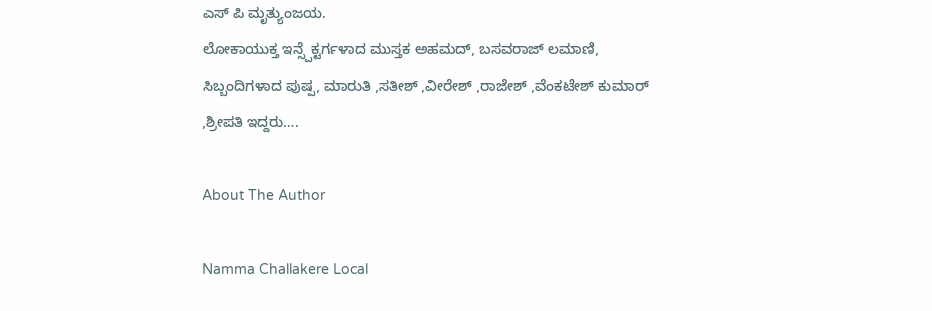ಎಸ್ ಪಿ ಮೃತ್ಯುಂಜಯ.
ಲೋಕಾಯುಕ್ತ ಇನ್ಸ್ಪೆಕ್ಟರ್ಗಳಾದ ಮುಸ್ತಕ ಅಹಮದ್, ಬಸವರಾಜ್ ಲಮಾಣಿ, ಸಿಬ್ಬಂದಿಗಳಾದ ಪುಷ್ಪ, ಮಾರುತಿ ,ಸತೀಶ್ ,ವೀರೇಶ್ ,ರಾಜೇಶ್ ,ವೆಂಕಟೇಶ್ ಕುಮಾರ್ ,ಶ್ರೀಪತಿ ಇದ್ದರು….

About The Author

Namma Challakere Local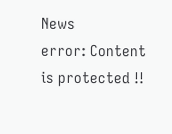News
error: Content is protected !!